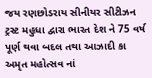જય રણછોડરાય સીનીયર સીટીઝન ટ્રસ્ટ મહુધા દ્વારા ભારત દેશ ને 75 વર્ષ પૂર્ણ થવા બદલ તથા આઝાદી કા અમૃત મહોત્સવ નાં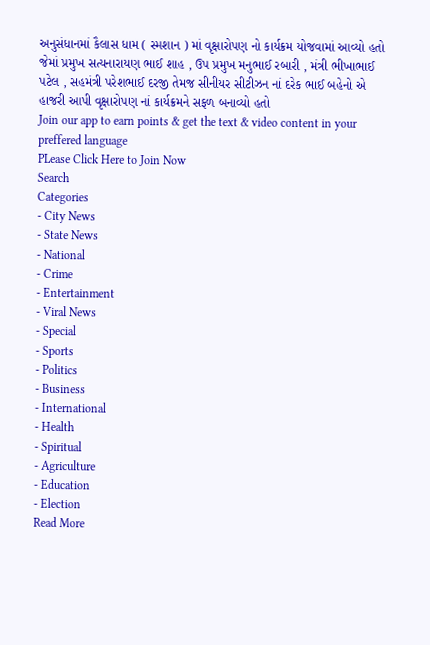અનુસંધાનમાં કૈલાસ ધામ ( સ્મશાન ) માં વૃક્ષારોપણ નો કાર્યક્રમ યોજવામાં આવ્યો હતો જેમાં પ્રમુખ સત્યનારાયણ ભાઈ શાહ , ઉપ પ્રમુખ મનુભાઈ રબારી , મંત્રી ભીખાભાઈ પટેલ , સહમંત્રી પરેશભાઈ દરજી તેમજ સીનીયર સીટીઝન નાં દરેક ભાઈ બહેનો એ હાજરી આપી વૃક્ષારોપણ નાં કાર્યક્રમને સફળ બનાવ્યો હતો
Join our app to earn points & get the text & video content in your preffered language
PLease Click Here to Join Now
Search
Categories
- City News
- State News
- National
- Crime
- Entertainment
- Viral News
- Special
- Sports
- Politics
- Business
- International
- Health
- Spiritual
- Agriculture
- Education
- Election
Read More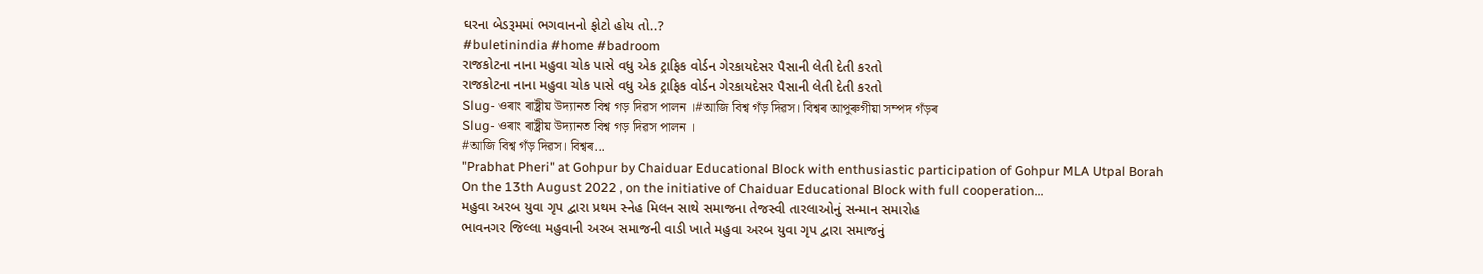ઘરના બેડરૂમમાં ભગવાનનો ફોટો હોય તો..?
#buletinindia #home #badroom
રાજકોટના નાના મહુવા ચોક પાસે વધુ એક ટ્રાફિક વોર્ડન ગેરકાયદેસર પૈસાની લેતી દેતી કરતો
રાજકોટના નાના મહુવા ચોક પાસે વધુ એક ટ્રાફિક વોર્ડન ગેરકાયદેસર પૈસાની લેતી દેતી કરતો
Slug- ওৰাং ৰাষ্ট্ৰীয় উদ্যানত বিশ্ব গড় দিৱস পালন ।#আজি বিশ্ব গঁড় দিৱস। বিশ্বৰ আপুৰুগীয়া সম্পদ গঁড়ৰ
Slug- ওৰাং ৰাষ্ট্ৰীয় উদ্যানত বিশ্ব গড় দিৱস পালন ।
#আজি বিশ্ব গঁড় দিৱস। বিশ্বৰ...
"Prabhat Pheri" at Gohpur by Chaiduar Educational Block with enthusiastic participation of Gohpur MLA Utpal Borah
On the 13th August 2022 , on the initiative of Chaiduar Educational Block with full cooperation...
મહુવા અરબ યુવા ગૃપ દ્વારા પ્રથમ સ્નેહ મિલન સાથે સમાજના તેજસ્વી તારલાઓનું સન્માન સમારોહ
ભાવનગર જિલ્લા મહુવાની અરબ સમાજની વાડી ખાતે મહુવા અરબ યુવા ગૃપ દ્વારા સમાજનું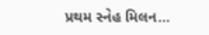પ્રથમ સ્નેહ મિલન...